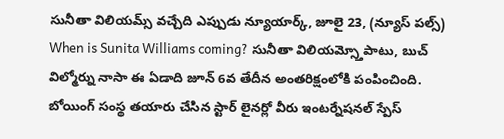సునీతా విలియమ్స్ వచ్చేది ఎప్పుడు న్యూయార్క్, జూలై 23, (న్యూస్ పల్స్) When is Sunita Williams coming? సునీతా విలియమ్స్తోపాటు, బుచ్ విల్మోర్ను నాసా ఈ ఏడాది జూన్ 6వ తేదీన అంతరిక్షంలోకి పంపించింది. బోయింగ్ సంస్థ తయారు చేసిన స్టార్ లైనర్లో వీరు ఇంటర్నేషనల్ స్పేస్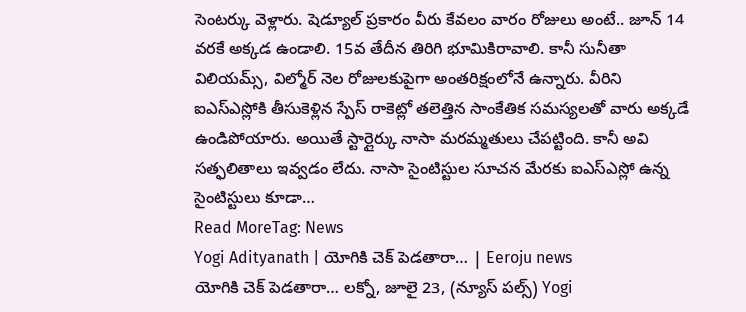సెంటర్కు వెళ్లారు. షెడ్యూల్ ప్రకారం వీరు కేవలం వారం రోజులు అంటే.. జూన్ 14 వరకే అక్కడ ఉండాలి. 15వ తేదీన తిరిగి భూమికిరావాలి. కానీ సునీతా విలియమ్స్, విల్మోర్ నెల రోజులకుపైగా అంతరిక్షంలోనే ఉన్నారు. వీరిని ఐఎస్ఎస్లోకి తీసుకెళ్లిన స్పేస్ రాకెట్లో తలెత్తిన సాంకేతిక సమస్యలతో వారు అక్కడే ఉండిపోయారు. అయితే స్టార్లైర్కు నాసా మరమ్మతులు చేపట్టింది. కానీ అవి సత్ఫలితాలు ఇవ్వడం లేదు. నాసా సైంటిస్టుల సూచన మేరకు ఐఎస్ఎస్లో ఉన్న సైంటిస్టులు కూడా…
Read MoreTag: News
Yogi Adityanath | యోగికి చెక్ పెడతారా… | Eeroju news
యోగికి చెక్ పెడతారా… లక్నో, జూలై 23, (న్యూస్ పల్స్) Yogi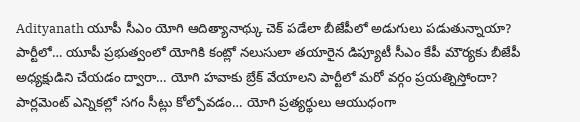Adityanath యూపీ సీఎం యోగి ఆదిత్యానాథ్కు చెక్ పడేలా బీజేపీలో అడుగులు పడుతున్నాయా? పార్టీలో… యూపీ ప్రభుత్వంలో యోగికి కంట్లో నలుసులా తయారైన డిప్యూటీ సీఎం కేపీ మౌర్యకు బీజేపీ అధ్యక్షుడిని చేయడం ద్వారా… యోగి హవాకు బ్రేక్ వేయాలని పార్టీలో మరో వర్గం ప్రయత్నిస్తోందా? పార్లమెంట్ ఎన్నికల్లో సగం సీట్లు కోల్పోవడం… యోగి ప్రత్యర్థులు ఆయుధంగా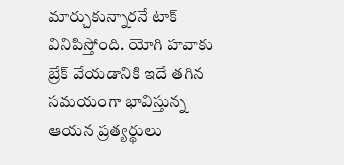మార్చుకున్నారనే టాక్ వినిపిస్తోంది. యోగి హవాకు బ్రేక్ వేయడానికి ఇదే తగిన సమయంగా భావిస్తున్న ఆయన ప్రత్యర్థులు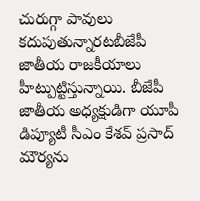చురుగ్గా పావులు కదుపుతున్నారటబీజేపీ జాతీయ రాజకీయాలు హీట్పుట్టిస్తున్నాయి. బీజేపీ జాతీయ అధ్యక్షుడిగా యూపీ డిప్యూటీ సీఎం కేశవ్ ప్రసాద్ మౌర్యను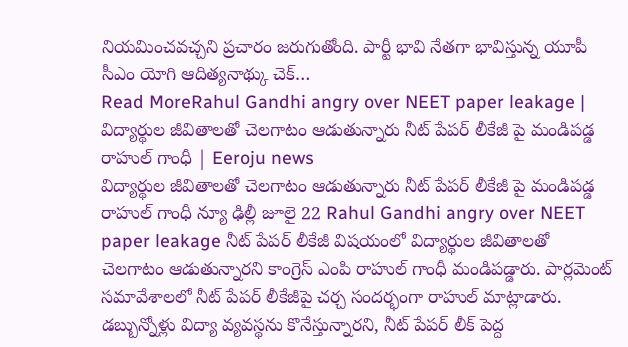నియమించవచ్చని ప్రచారం జరుగుతోంది. పార్టీ భావి నేతగా భావిస్తున్న యూపీ సీఎం యోగి ఆదిత్యనాథ్కు చెక్…
Read MoreRahul Gandhi angry over NEET paper leakage | విద్యార్థుల జీవితాలతో చెలగాటం ఆడుతున్నారు నీట్ పేపర్ లీకేజీ పై మండిపడ్డ రాహుల్ గాంధీ | Eeroju news
విద్యార్థుల జీవితాలతో చెలగాటం ఆడుతున్నారు నీట్ పేపర్ లీకేజీ పై మండిపడ్డ రాహుల్ గాంధీ న్యూ ఢిల్లీ జూలై 22 Rahul Gandhi angry over NEET paper leakage నీట్ పేపర్ లీకేజీ విషయంలో విద్యార్థుల జీవితాలతో చెలగాటం ఆడుతున్నారని కాంగ్రెస్ ఎంపి రాహుల్ గాంధీ మండిపడ్డారు. పార్లమెంట్ సమావేశాలలో నీట్ పేపర్ లీకేజీపై చర్చ సందర్భంగా రాహుల్ మాట్లాడారు. డబ్బున్నోళ్లు విద్యా వ్యవస్థను కొనేస్తున్నారని, నీట్ పేపర్ లీక్ పెద్ద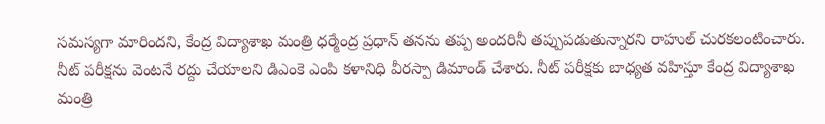సమస్యగా మారిందని, కేంద్ర విద్యాశాఖ మంత్రి ధర్మేంద్ర ప్రధాన్ తనను తప్ప అందరినీ తప్పుపడుతున్నారని రాహుల్ చురకలంటించారు. నీట్ పరీక్షను వెంటనే రద్దు చేయాలని డిఎంకె ఎంపి కళానిధి వీరస్పా డిమాండ్ చేశారు. నీట్ పరీక్షకు బాధ్యత వహిస్తూ కేంద్ర విద్యాశాఖ మంత్రి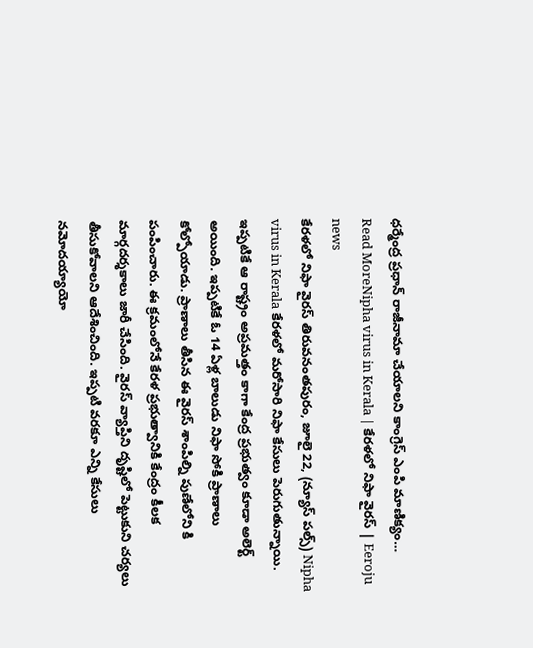ధర్మేంద్ర ప్రధాన్ రాజీనామా చేయాలని కాంగ్రెస్ ఎంపి మాణిక్యం…
Read MoreNipha virus in Kerala | కేరళలో నిఫా వైరస్ | Eeroju news
కేరళలో నిఫా వైరస్ తిరువనంతపురం, జూలై 22, (న్యూస్ పల్స్) Nipha virus in Kerala కేరళలో మరోసారి నిఫా కేసులు పెరుగుతున్నాయి. ఇప్పటికే ఆ రాష్ట్రం అప్రమత్తం కాగా కేంద్ర ప్రభుత్వం కూడా అలెర్ట్ అయింది. ఇప్పటికే ఓ 14 ఏళ్ల బాలుడు నిఫా సోకి ప్రాణాలు కోల్పోయాడు. ప్రాణాలు తీసిన ఈ వైరస్ శాంపిల్ని పుణేలోని కి పంపించారు. ఈ క్రమంలోనే కేరళ ప్రభుత్వానికి కేంద్రం కీలక మార్గదర్శకాలు జారీ చేసింది. వైరస్ వ్యాప్తిని దృష్టిలో పెట్టుకుని చర్యలు తీసుకోవాలని ఆదేశించింది. ఇప్పటి వరకూ ఎన్ని కేసులు నమోదయ్యాయో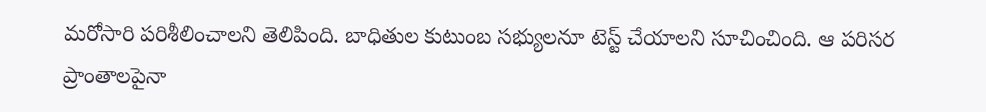మరోసారి పరిశీలించాలని తెలిపింది. బాధితుల కుటుంబ సభ్యులనూ టెస్ట్ చేయాలని సూచించింది. ఆ పరిసర ప్రాంతాలపైనా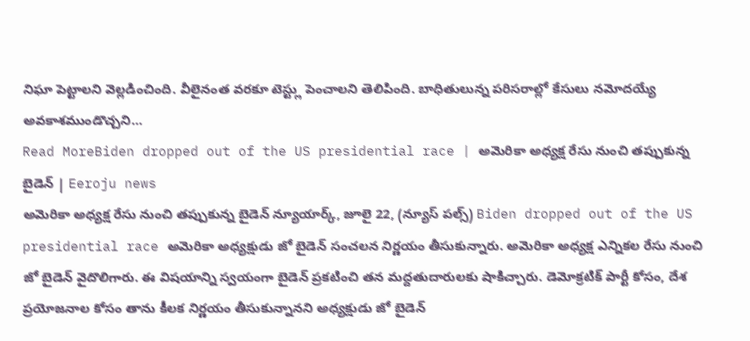నిఘా పెట్టాలని వెల్లడించింది. వీలైనంత వరకూ టెస్ట్లు పెంచాలని తెలిపింది. బాధితులున్న పరిసరాల్లో కేసులు నమోదయ్యే అవకాశముండొచ్చని…
Read MoreBiden dropped out of the US presidential race | అమెరికా అధ్యక్ష రేసు నుంచి తప్పుకున్న బైడెన్ | Eeroju news
అమెరికా అధ్యక్ష రేసు నుంచి తప్పుకున్న బైడెన్ న్యూయార్క్, జూలై 22, (న్యూస్ పల్స్) Biden dropped out of the US presidential race అమెరికా అధ్యక్షుడు జో బైడెన్ సంచలన నిర్ణయం తీసుకున్నారు. అమెరికా అధ్యక్ష ఎన్నికల రేసు నుంచి జో బైడెన్ వైదొలిగారు. ఈ విషయాన్ని స్వయంగా బైడెన్ ప్రకటించి తన మద్దతుదారులకు షాకిచ్చారు. డెమోక్రటిక్ పార్టీ కోసం, దేశ ప్రయోజనాల కోసం తాను కీలక నిర్ణయం తీసుకున్నానని అధ్యక్షుడు జో బైడెన్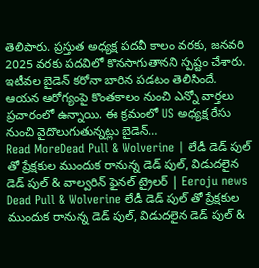తెలిపారు. ప్రస్తుత అధ్యక్ష పదవీ కాలం వరకు, జనవరి 2025 వరకు పదవిలో కొనసాగుతానని స్పష్టం చేశారు. ఇటీవల బైడెన్ కరోనా బారిన పడటం తెలిసిందే. ఆయన ఆరోగ్యంపై కొంతకాలం నుంచి ఎన్నో వార్తలు ప్రచారంలో ఉన్నాయి. ఈ క్రమంలో US అధ్యక్ష రేసు నుంచి వైదొలుగుతున్నట్లు బైడెన్…
Read MoreDead Pull & Wolverine | లేడీ డెడ్ పుల్ తో ప్రేక్షకుల ముందుక రానున్న డెడ్ పుల్, విడుదలైన డెడ్ పుల్ & వాల్వరిన్ ఫైనల్ ట్రైలర్ | Eeroju news
Dead Pull & Wolverine లేడీ డెడ్ పుల్ తో ప్రేక్షకుల ముందుక రానున్న డెడ్ పుల్, విడుదలైన డెడ్ పుల్ &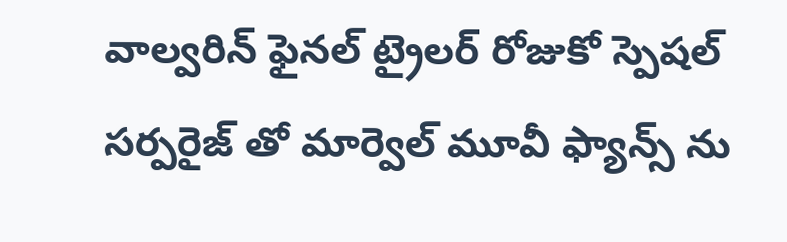వాల్వరిన్ ఫైనల్ ట్రైలర్ రోజుకో స్పెషల్ సర్పరైజ్ తో మార్వెల్ మూవీ ఫ్యాన్స్ ను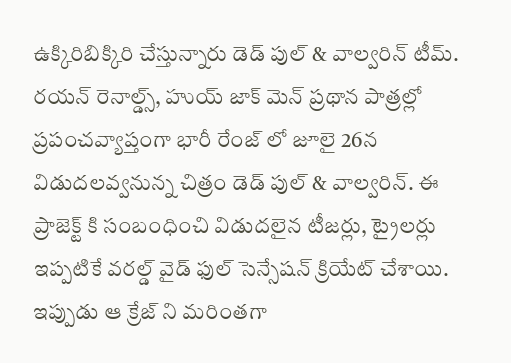ఉక్కిరిబిక్కిరి చేస్తున్నారు డెడ్ పుల్ & వాల్వరిన్ టీమ్. రయన్ రెనాల్డ్స్, హుయ్ జాక్ మెన్ ప్రథాన పాత్రల్లో ప్రపంచవ్యాప్తంగా భారీ రేంజ్ లో జూలై 26న విడుదలవ్వనున్న చిత్రం డెడ్ పుల్ & వాల్వరిన్. ఈ ప్రాజెక్ట్ కి సంబంధించి విడుదలైన టీజర్లు, ట్రైలర్లు ఇప్పటికే వరల్డ్ వైడ్ ఫుల్ సెన్సేషన్ క్రియేట్ చేశాయి. ఇప్పుడు ఆ క్రేజ్ ని మరింతగా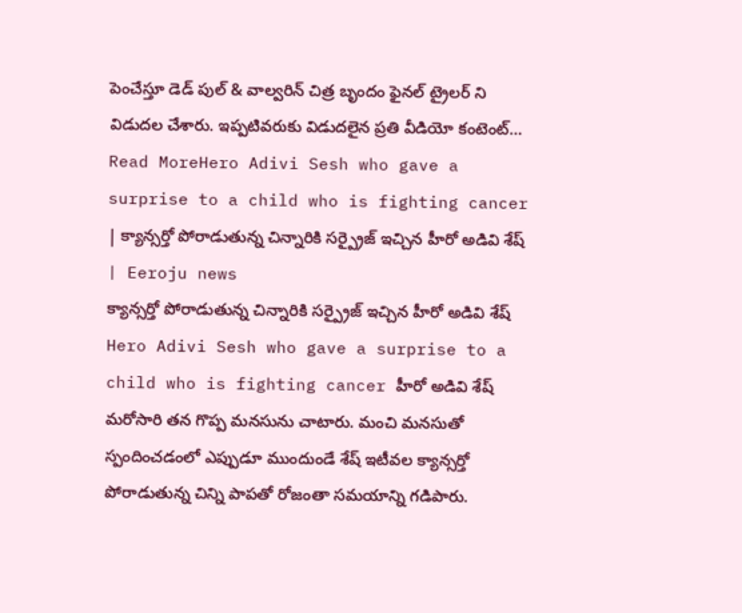పెంచేస్తూ డెడ్ పుల్ & వాల్వరిన్ చిత్ర బృందం ఫైనల్ ట్రైలర్ ని విడుదల చేశారు. ఇప్పటివరుకు విడుదలైన ప్రతి వీడియో కంటెంట్…
Read MoreHero Adivi Sesh who gave a surprise to a child who is fighting cancer | క్యాన్సర్తో పోరాడుతున్న చిన్నారికి సర్ప్రైజ్ ఇచ్చిన హీరో అడివి శేష్ | Eeroju news
క్యాన్సర్తో పోరాడుతున్న చిన్నారికి సర్ప్రైజ్ ఇచ్చిన హీరో అడివి శేష్ Hero Adivi Sesh who gave a surprise to a child who is fighting cancer హీరో అడివి శేష్ మరోసారి తన గొప్ప మనసును చాటారు. మంచి మనసుతో స్పందించడంలో ఎప్పుడూ ముందుండే శేష్ ఇటీవల క్యాన్సర్తో పోరాడుతున్న చిన్ని పాపతో రోజంతా సమయాన్ని గడిపారు.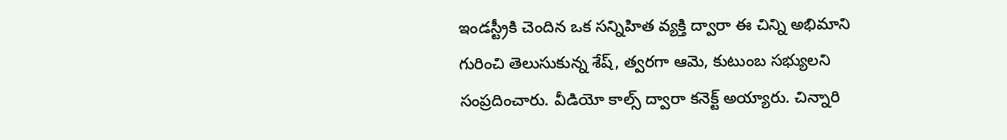ఇండస్ట్రీకి చెందిన ఒక సన్నిహిత వ్యక్తి ద్వారా ఈ చిన్ని అభిమాని గురించి తెలుసుకున్న శేష్, త్వరగా ఆమె, కుటుంబ సభ్యులని సంప్రదించారు. వీడియో కాల్స్ ద్వారా కనెక్ట్ అయ్యారు. చిన్నారి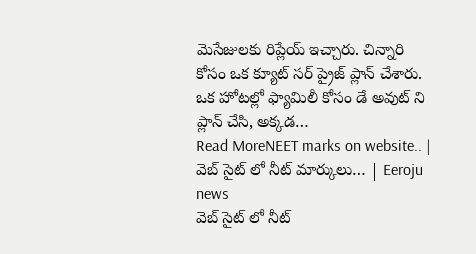మెసేజులకు రిప్లేయ్ ఇచ్చారు. చిన్నారి కోసం ఒక క్యూట్ సర్ ప్రైజ్ ప్లాన్ చేశారు. ఒక హోటల్లో ఫ్యామిలీ కోసం డే అవుట్ ని ప్లాన్ చేసి, అక్కడ…
Read MoreNEET marks on website.. | వెబ్ సైట్ లో నీట్ మార్కులు… | Eeroju news
వెబ్ సైట్ లో నీట్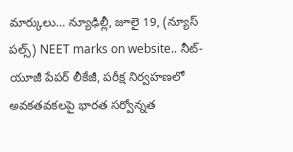మార్కులు… న్యూఢిల్లీ, జూలై 19, (న్యూస్ పల్స్) NEET marks on website.. నీట్-యూజీ పేపర్ లీకేజీ, పరీక్ష నిర్వహణలో అవకతవకలపై భారత సర్వోన్నత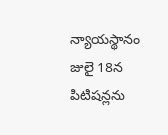న్యాయస్థానం జులై 18న పిటిషన్లను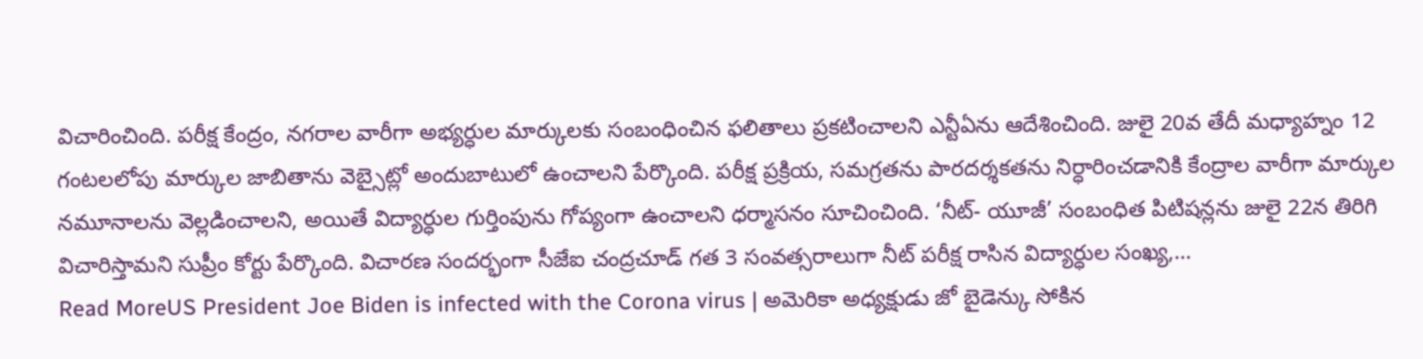విచారించింది. పరీక్ష కేంద్రం, నగరాల వారీగా అభ్యర్ధుల మార్కులకు సంబంధించిన ఫలితాలు ప్రకటించాలని ఎన్టీఏను ఆదేశించింది. జులై 20వ తేదీ మధ్యాహ్నం 12 గంటలలోపు మార్కుల జాబితాను వెబ్సైట్లో అందుబాటులో ఉంచాలని పేర్కొంది. పరీక్ష ప్రక్రియ, సమగ్రతను పారదర్శకతను నిర్ధారించడానికి కేంద్రాల వారీగా మార్కుల నమూనాలను వెల్లడించాలని, అయితే విద్యార్ధుల గుర్తింపును గోప్యంగా ఉంచాలని ధర్మాసనం సూచించింది. ‘నీట్- యూజీ’ సంబంధిత పిటిషన్లను జులై 22న తిరిగి విచారిస్తామని సుప్రీం కోర్టు పేర్కొంది. విచారణ సందర్భంగా సీజేఐ చంద్రచూడ్ గత 3 సంవత్సరాలుగా నీట్ పరీక్ష రాసిన విద్యార్ధుల సంఖ్య,…
Read MoreUS President Joe Biden is infected with the Corona virus | అమెరికా అధ్యక్షుడు జో బైడెన్కు సోకిన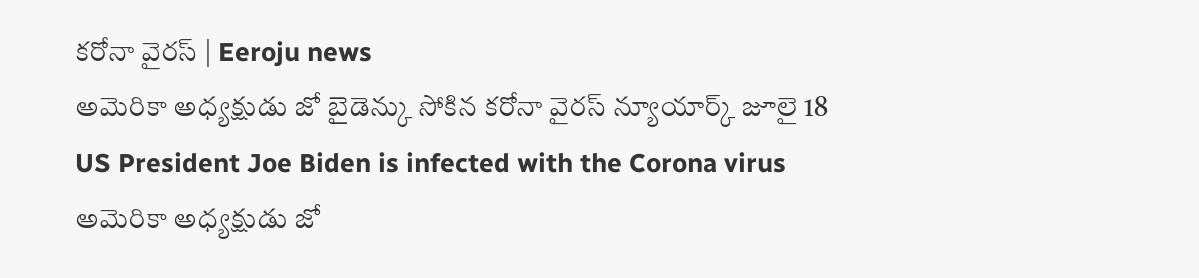కరోనా వైరస్ | Eeroju news
అమెరికా అధ్యక్షుడు జో బైడెన్కు సోకిన కరోనా వైరస్ న్యూయార్క్ జూలై 18 US President Joe Biden is infected with the Corona virus అమెరికా అధ్యక్షుడు జో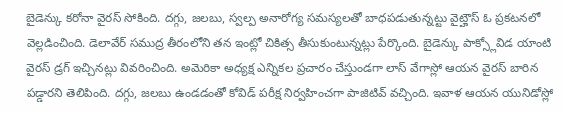బైడెన్కు కరోనా వైరస్ సోకింది. దగ్గు, జలబు, స్వల్ప అనారోగ్య సమస్యలతో బాధపడుతున్నట్టు వైట్హౌస్ ఓ ప్రకటనలో వెల్లడించింది. డెలావేర్ సముద్ర తీరంలోని తన ఇంట్లో చికిత్స తీసుకుంటున్నట్లు పేర్కొంది. బైడెన్కు పాక్స్లోవిడ యాంటి వైరస్ డ్రగ్ ఇచ్చినట్లు వివరించింది. అమెరికా అధ్యక్ష ఎన్నికల ప్రచారం చేస్తుండగా లాస్ వేగాస్లో ఆయన వైరస్ బారిన పడ్డారని తెలిపింది. దగ్గు, జలబు ఉండడంతో కోవిడ్ పరీక్ష నిర్వహించగా పాజిటివ్ వచ్చింది. ఇవాళ ఆయన యునిడోస్లో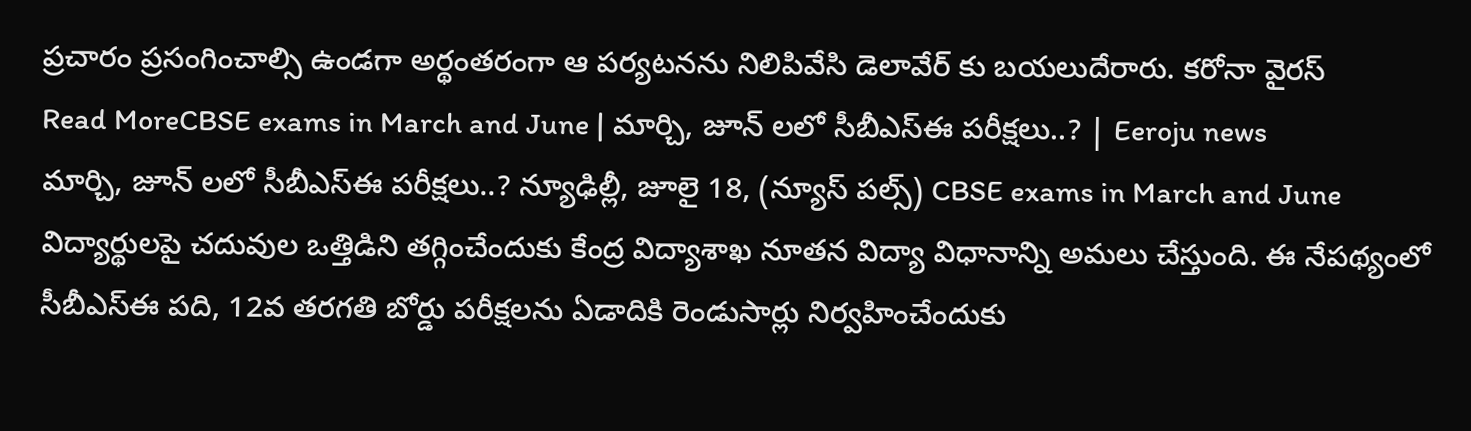ప్రచారం ప్రసంగించాల్సి ఉండగా అర్థంతరంగా ఆ పర్యటనను నిలిపివేసి డెలావేర్ కు బయలుదేరారు. కరోనా వైరస్
Read MoreCBSE exams in March and June | మార్చి, జూన్ లలో సీబీఎస్ఈ పరీక్షలు..? | Eeroju news
మార్చి, జూన్ లలో సీబీఎస్ఈ పరీక్షలు..? న్యూఢిల్లీ, జూలై 18, (న్యూస్ పల్స్) CBSE exams in March and June విద్యార్థులపై చదువుల ఒత్తిడిని తగ్గించేందుకు కేంద్ర విద్యాశాఖ నూతన విద్యా విధానాన్ని అమలు చేస్తుంది. ఈ నేపథ్యంలో సీబీఎస్ఈ పది, 12వ తరగతి బోర్డు పరీక్షలను ఏడాదికి రెండుసార్లు నిర్వహించేందుకు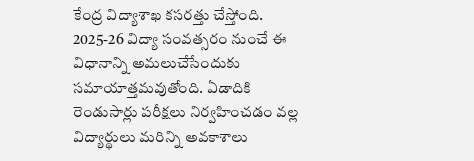కేంద్ర విద్యాశాఖ కసరత్తు చేస్తోంది. 2025-26 విద్యా సంవత్సరం నుంచే ఈ విధానాన్ని అమలుచేసేందుకు సమాయాత్తమవుతోంది. ఏడాదికి రెండుసార్లు పరీక్షలు నిర్వహించడం వల్ల విద్యార్థులు మరిన్ని అవకాశాలు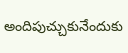అందిపుచ్చుకునేందుకు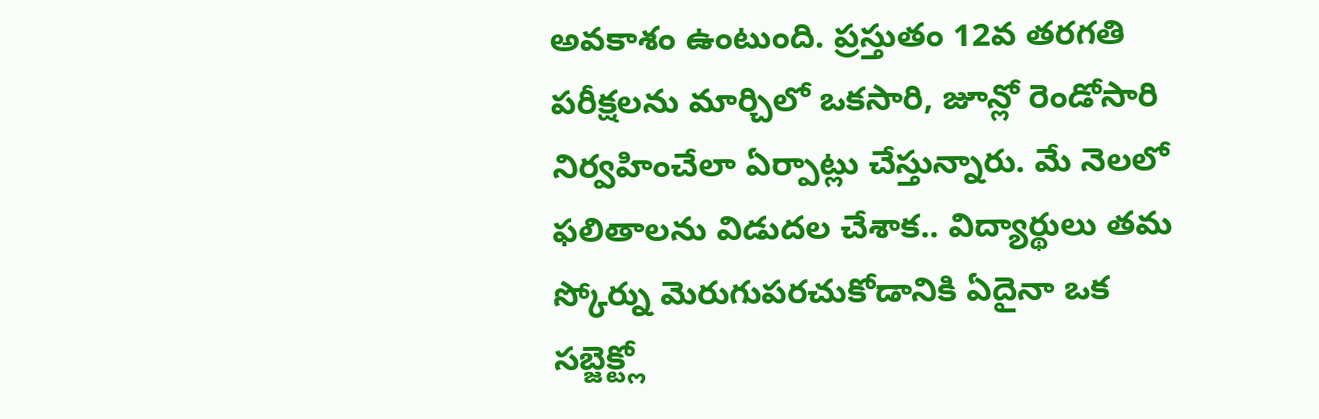అవకాశం ఉంటుంది. ప్రస్తుతం 12వ తరగతి పరీక్షలను మార్చిలో ఒకసారి, జూన్లో రెండోసారి నిర్వహించేలా ఏర్పాట్లు చేస్తున్నారు. మే నెలలో ఫలితాలను విడుదల చేశాక.. విద్యార్థులు తమ స్కోర్ను మెరుగుపరచుకోడానికి ఏదైనా ఒక సబ్జెక్ట్లో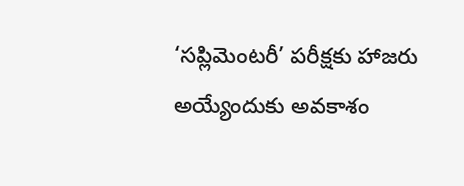‘సప్లిమెంటరీ’ పరీక్షకు హాజరు అయ్యేందుకు అవకాశం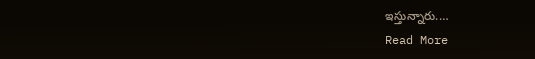ఇస్తున్నారు.…
Read More